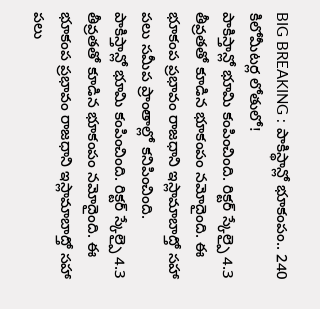BIG BREAKING : పాకిస్థాన్లో భూకంపం.. 240 కిలోమీటర్ల లోతులో!
పాకిస్తాన్లో భూమి కంపించింది. రిక్టర్ స్కేల్పై 4.3 తీవ్రతతో కూడిన భూకంపం నమోదైంది. ఈ భూకంప ప్రభావం రాజధాని ఇస్లామాబాద్తో సహా పలు సమీప ప్రాంతాల్లో కనిపించింది.
పాకిస్తాన్లో భూమి కంపించింది. రిక్టర్ స్కేల్పై 4.3 తీవ్రతతో కూడిన భూకంపం నమోదైంది. ఈ భూకంప ప్రభావం రాజధాని ఇస్లామాబాద్తో సహా పలు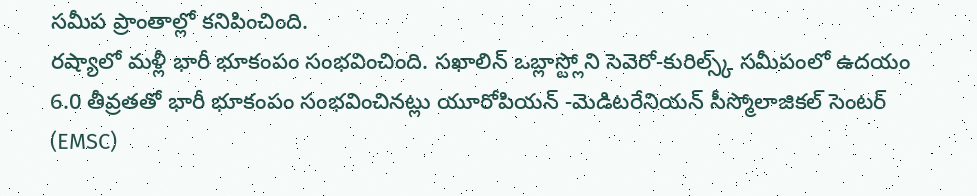సమీప ప్రాంతాల్లో కనిపించింది.
రష్యాలో మళ్లీ భారీ భూకంపం సంభవించింది. సఖాలిన్ ఒబ్లాస్ట్లోని సెవెరో-కురిల్స్క్ సమీపంలో ఉదయం 6.0 తీవ్రతతో భారీ భూకంపం సంభవించినట్లు యూరోపియన్ -మెడిటరేనియన్ సీస్మోలాజికల్ సెంటర్ (EMSC)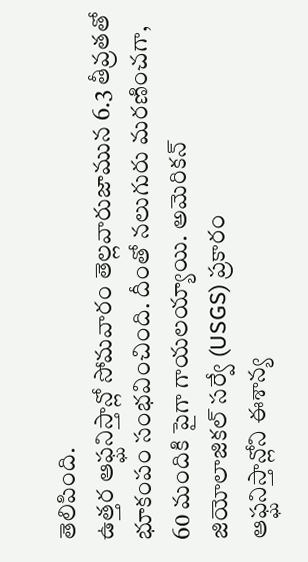తెలిపింది.
ఉత్తర ఆఫ్ఘనిస్తాన్లో సోమవారం తెల్లవారుజామున 6.3 తీవ్రతతో భూకంపం సంభవించింది. దీంతో నలుగురు మరణించగా, 60 మందికి పైగా గాయలయ్యాయి. అమెరికన్ జియోలాజికల్ సర్వే (USGS) ప్రకారం
ఆఫ్ఘనిస్తాన్లోని ఈశాన్య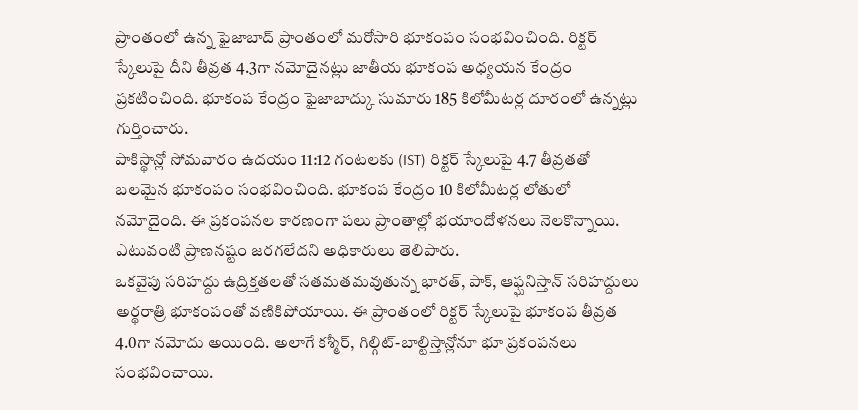ప్రాంతంలో ఉన్న ఫైజాబాద్ ప్రాంతంలో మరోసారి భూకంపం సంభవించింది. రిక్టర్ స్కేలుపై దీని తీవ్రత 4.3గా నమోదైనట్లు జాతీయ భూకంప అధ్యయన కేంద్రం ప్రకటించింది. భూకంప కేంద్రం ఫైజాబాద్కు సుమారు 185 కిలోమీటర్ల దూరంలో ఉన్నట్లు గుర్తించారు.
పాకిస్థాన్లో సోమవారం ఉదయం 11:12 గంటలకు (IST) రిక్టర్ స్కేలుపై 4.7 తీవ్రతతో బలమైన భూకంపం సంభవించింది. భూకంప కేంద్రం 10 కిలోమీటర్ల లోతులో నమోదైంది. ఈ ప్రకంపనల కారణంగా పలు ప్రాంతాల్లో భయాందోళనలు నెలకొన్నాయి. ఎటువంటి ప్రాణనష్టం జరగలేదని అధికారులు తెలిపారు.
ఒకవైపు సరిహద్దు ఉద్రిక్తతలతో సతమతమవుతున్న భారత్, పాక్, ఆఫ్ఘనిస్తాన్ సరిహద్దులు అర్థరాత్రి భూకంపంతో వణికిపోయాయి. ఈ ప్రాంతంలో రిక్టర్ స్కేలుపై భూకంప తీవ్రత 4.0గా నమోదు అయింది. అలాగే కశ్మీర్, గిల్గిట్-బాల్టిస్తాన్లోనూ భూ ప్రకంపనలు సంభవించాయి.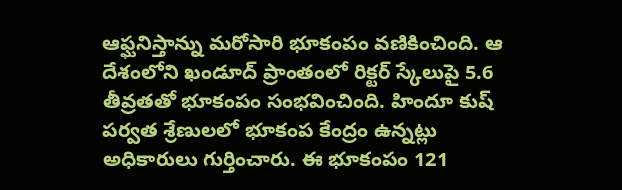ఆఫ్ఘనిస్తాన్ను మరోసారి భూకంపం వణికించింది. ఆ దేశంలోని ఖండూద్ ప్రాంతంలో రిక్టర్ స్కేలుపై 5.6 తీవ్రతతో భూకంపం సంభవించింది. హిందూ కుష్ పర్వత శ్రేణులలో భూకంప కేంద్రం ఉన్నట్లు అధికారులు గుర్తించారు. ఈ భూకంపం 121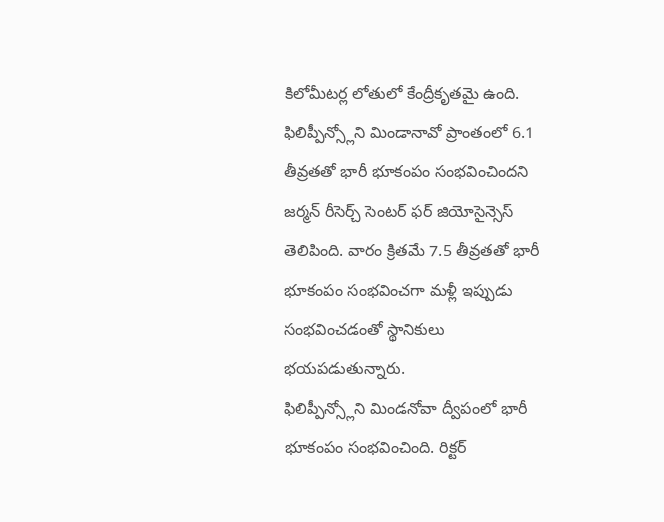కిలోమీటర్ల లోతులో కేంద్రీకృతమై ఉంది.
ఫిలిప్పీన్స్లోని మిండానావో ప్రాంతంలో 6.1 తీవ్రతతో భారీ భూకంపం సంభవించిందని జర్మన్ రీసెర్చ్ సెంటర్ ఫర్ జియోసైన్సెస్ తెలిపింది. వారం క్రితమే 7.5 తీవ్రతతో భారీ భూకంపం సంభవించగా మళ్లీ ఇప్పుడు సంభవించడంతో స్థానికులు భయపడుతున్నారు.
ఫిలిప్పీన్స్లోని మిండనోవా ద్వీపంలో భారీ భూకంపం సంభవించింది. రిక్టర్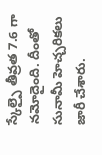స్కేల్పై తీవ్రత 7.6 గా నమోదైంది. దీంతో సునామీ హెచ్చరికలు జారీ చేశారు.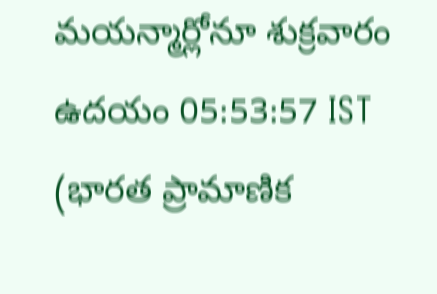మయన్మార్లోనూ శుక్రవారం ఉదయం 05:53:57 IST (భారత ప్రామాణిక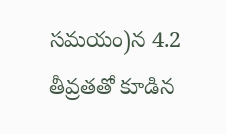సమయం)న 4.2 తీవ్రతతో కూడిన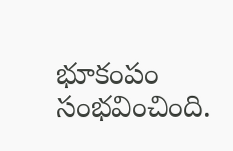భూకంపం సంభవించింది.